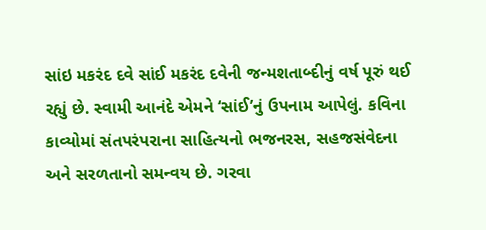સાંઇ મકરંદ દવે સાંઈ મકરંદ દવેની જન્મશતાબ્દીનું વર્ષ પૂરું થઈ રહ્યું છે. સ્વામી આનંદે એમને ‘સાંઈ’નું ઉપનામ આપેલું. કવિના કાવ્યોમાં સંતપરંપરાના સાહિત્યનો ભજનરસ, સહજસંવેદના અને સરળતાનો સમન્વય છે. ગરવા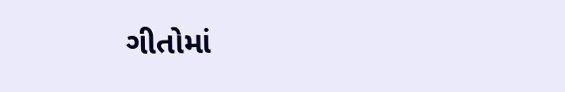ગીતોમાં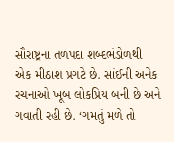સૌરાષ્ટ્રના તળપદા શબ્દભંડોળથી એક મીઠાશ પ્રગટે છે. સાંઈની અનેક રચનાઓ ખૂબ લોકપ્રિય બની છે અને ગવાતી રહી છે. ‘ગમતું મળે તો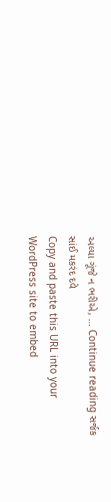અલ્યા ગૂંજે ન ભરીએ, … Continue reading સર્જક સાંઈ મકરંદ દવે
Copy and paste this URL into your WordPress site to embed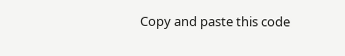Copy and paste this code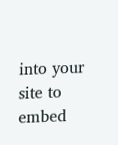into your site to embed